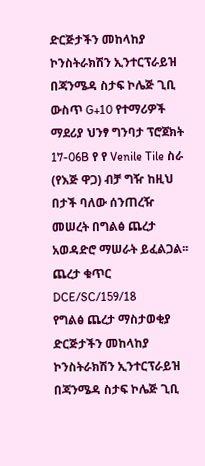ድርጅታችን መከላከያ ኮንስትራክሽን ኢንተርፕራይዝ በጃንሜዳ ስታፍ ኮሌጅ ጊቢ ውስጥ G+10 የተማሪዎች ማደሪያ ህንፃ ግንባታ ፕሮጀክት 17-06B የ የ Venile Tile ስራ (የእጅ ዋጋ) ብቻ ግዥ ከዚህ በታች ባለው ሰንጠረዥ መሠረት በግልፅ ጨረታ አወዳድሮ ማሠራት ይፈልጋል፡፡
ጨረታ ቁጥር DCE/SC/159/18
የግልፅ ጨረታ ማስታወቂያ
ድርጅታችን መከላከያ ኮንስትራክሽን ኢንተርፕራይዝ በጃንሜዳ ስታፍ ኮሌጅ ጊቢ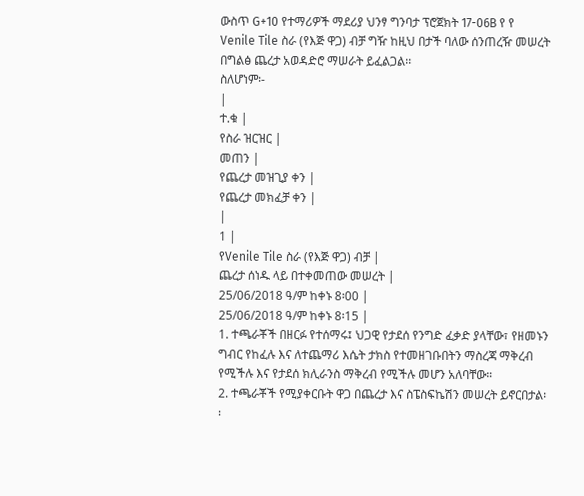ውስጥ G+10 የተማሪዎች ማደሪያ ህንፃ ግንባታ ፕሮጀክት 17-06B የ የ Venile Tile ስራ (የእጅ ዋጋ) ብቻ ግዥ ከዚህ በታች ባለው ሰንጠረዥ መሠረት በግልፅ ጨረታ አወዳድሮ ማሠራት ይፈልጋል፡፡
ስለሆነም፡-
|
ተ.ቁ |
የስራ ዝርዝር |
መጠን |
የጨረታ መዝጊያ ቀን |
የጨረታ መክፈቻ ቀን |
|
1 |
የVenile Tile ስራ (የእጅ ዋጋ) ብቻ |
ጨረታ ሰነዱ ላይ በተቀመጠው መሠረት |
25/06/2018 ዓ/ም ከቀኑ 8፡00 |
25/06/2018 ዓ/ም ከቀኑ 8፡15 |
1. ተጫራቾች በዘርፉ የተሰማሩ፤ ህጋዊ የታደሰ የንግድ ፈቃድ ያላቸው፣ የዘመኑን ግብር የከፈሉ እና ለተጨማሪ እሴት ታክስ የተመዘገቡበትን ማስረጃ ማቅረብ የሚችሉ እና የታደሰ ክሊራንስ ማቅረብ የሚችሉ መሆን አለባቸው።
2. ተጫራቾች የሚያቀርቡት ዋጋ በጨረታ እና ስፔስፍኬሽን መሠረት ይኖርበታል፡፡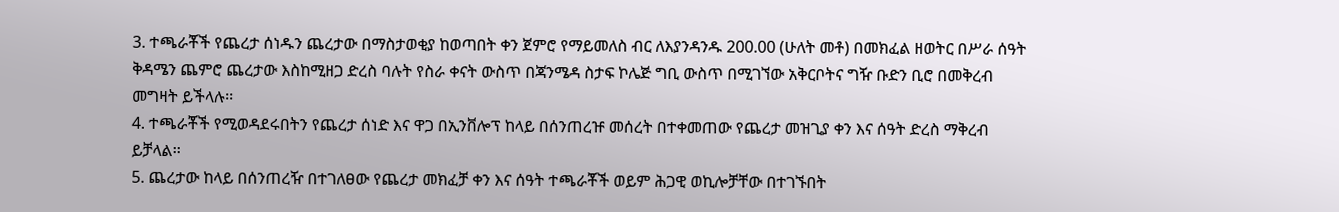3. ተጫራቾች የጨረታ ሰነዱን ጨረታው በማስታወቂያ ከወጣበት ቀን ጀምሮ የማይመለስ ብር ለእያንዳንዱ 200.00 (ሁለት መቶ) በመክፈል ዘወትር በሥራ ሰዓት ቅዳሜን ጨምሮ ጨረታው እስከሚዘጋ ድረስ ባሉት የስራ ቀናት ውስጥ በጃንሜዳ ስታፍ ኮሌጅ ግቢ ውስጥ በሚገኘው አቅርቦትና ግዥ ቡድን ቢሮ በመቅረብ መግዛት ይችላሉ፡፡
4. ተጫራቾች የሚወዳደሩበትን የጨረታ ሰነድ እና ዋጋ በኢንቨሎፕ ከላይ በሰንጠረዡ መሰረት በተቀመጠው የጨረታ መዝጊያ ቀን እና ሰዓት ድረስ ማቅረብ ይቻላል፡፡
5. ጨረታው ከላይ በሰንጠረዥ በተገለፀው የጨረታ መክፈቻ ቀን እና ሰዓት ተጫራቾች ወይም ሕጋዊ ወኪሎቻቸው በተገኙበት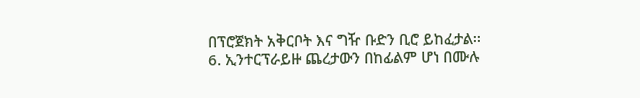በፕሮጀክት አቅርቦት እና ግዥ ቡድን ቢሮ ይከፈታል፡፡
6. ኢንተርፕራይዙ ጨረታውን በከፊልም ሆነ በሙሉ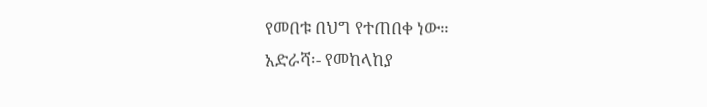የመበቱ በህግ የተጠበቀ ነው።
አድራሻ፡- የመከላከያ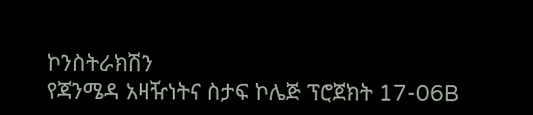ኮንስትራክሽን
የጃንሜዳ አዛዥነትና ስታፍ ኮሌጅ ፕሮጀክት 17-06B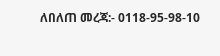ለበለጠ መረጃ:- 0118-95-98-10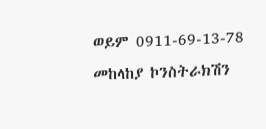ወይም 0911-69-13-78
መከላከያ ኮንስትራክሽን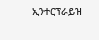ኢንተርፕራይዝ